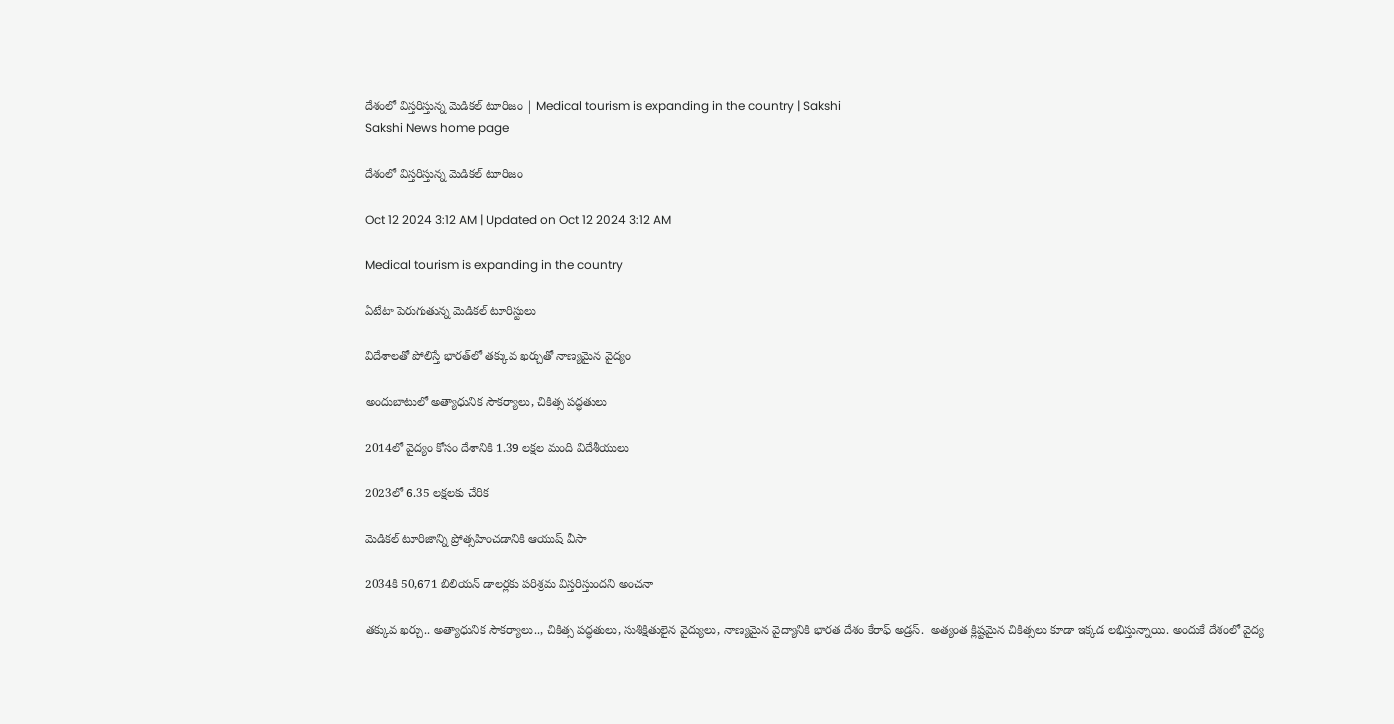దేశంలో విస్తరిస్తున్న మెడికల్‌ టూరిజం | Medical tourism is expanding in the country | Sakshi
Sakshi News home page

దేశంలో విస్తరిస్తున్న మెడికల్‌ టూరిజం

Oct 12 2024 3:12 AM | Updated on Oct 12 2024 3:12 AM

Medical tourism is expanding in the country

ఏటేటా పెరుగుతున్న మెడికల్‌ టూరిస్టులు

విదేశాలతో పోలిస్తే భారత్‌లో తక్కువ ఖర్చుతో నాణ్యమైన వైద్యం

అందుబాటులో అత్యాధునిక సౌకర్యాలు, చికిత్స పద్ధతులు

2014లో వైద్యం కోసం దేశానికి 1.39 లక్షల మంది విదేశీయులు

2023లో 6.35 లక్షలకు చేరిక

మెడికల్‌ టూరిజాన్ని ప్రోత్సహించడానికి ఆయుష్‌ వీసా

2034కి 50,671 బిలియన్‌ డాలర్లకు పరిశ్రమ విస్తరిస్తుందని అంచనా

తక్కువ ఖర్చు.. అత్యాధునిక సౌకర్యాలు.., చికిత్స పద్ధతులు, సుశిక్షితులైన వైద్యులు, నాణ్యమైన వైద్యానికి భారత దేశం కేరాఫ్‌ అడ్రస్‌.  అత్యంత క్లిష్టమైన చికిత్సలు కూడా ఇక్కడ లభిస్తున్నాయి. అందుకే దేశంలో వైద్య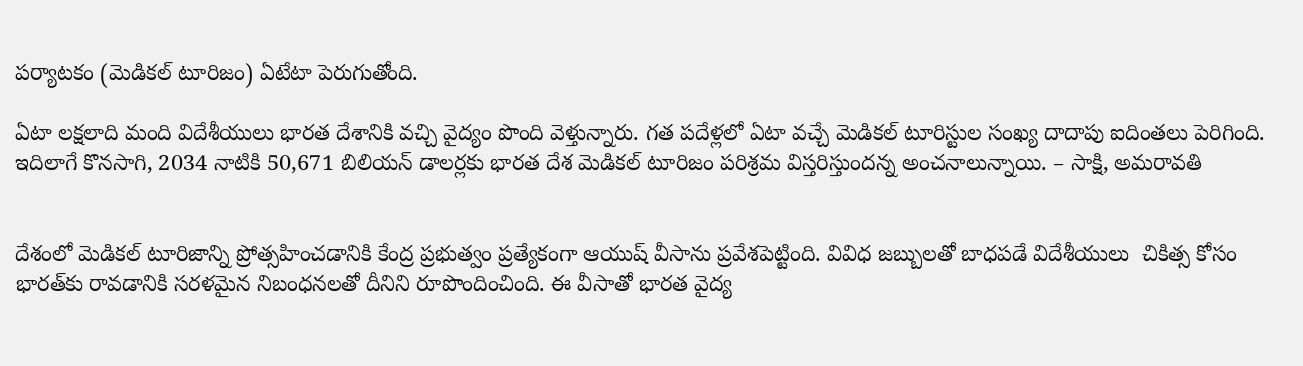పర్యాటకం (మెడికల్‌ టూరిజం) ఏటేటా పెరుగుతోంది.

ఏటా లక్షలాది మంది విదేశీయులు భారత దేశానికి వచ్చి వైద్యం పొంది వెళ్తున్నారు. గత పదేళ్లలో ఏటా వచ్చే మెడికల్‌ టూరిస్టుల సంఖ్య దాదాపు ఐదింతలు పెరిగింది. ఇదిలాగే కొనసాగి, 2034 నాటికి 50,671 బిలియన్‌ డాలర్లకు భారత దేశ మెడికల్‌ టూరిజం పరిశ్రమ విస్తరిస్తుందన్న అంచనాలున్నాయి. – సాక్షి, అమరావతి


దేశంలో మెడికల్‌ టూరిజాన్ని ప్రోత్సహించడానికి కేంద్ర ప్రభుత్వం ప్రత్యేకంగా ఆయుష్‌ వీసాను ప్రవేశపెట్టింది. వివిధ జబ్బులతో బాధపడే విదేశీయులు  చికిత్స కోసం భారత్‌కు రావడానికి సరళమైన నిబంధనలతో దీనిని రూపొందించింది. ఈ వీసాతో భారత వైద్య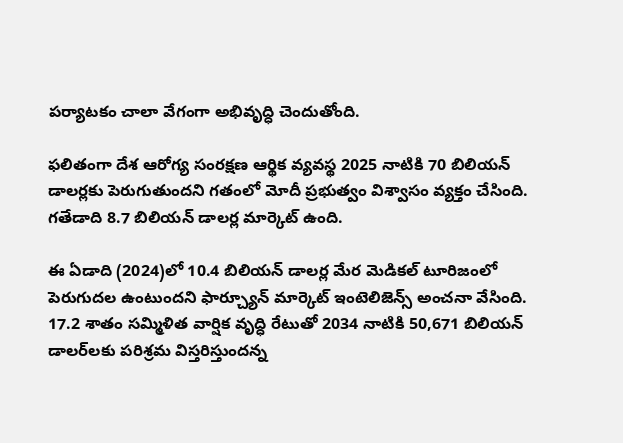పర్యాటకం చాలా వేగంగా అభివృద్ధి చెందుతోంది.

ఫలితంగా దేశ ఆరోగ్య సంరక్షణ ఆర్థిక వ్యవస్థ 2025 నాటికి 70 బిలియన్‌ డాలర్లకు పెరుగుతుందని గతంలో మోదీ ప్రభుత్వం విశ్వాసం వ్యక్తం చేసింది. గతేడాది 8.7 బిలియన్‌ డాలర్ల మార్కెట్‌ ఉంది.

ఈ ఏడాది (2024)లో 10.4 బిలియన్‌ డాలర్ల మేర మెడికల్‌ టూరిజంలో  పెరుగుదల ఉంటుందని ఫార్చ్యూన్‌ మార్కెట్‌ ఇంటెలిజెన్స్‌ అంచనా వేసింది. 17.2 శాతం సమ్మిళిత వార్షిక వృద్ధి రేటుతో 2034 నాటికి 50,671 బిలియన్‌ డాలర్‌లకు పరిశ్రమ విస్తరిస్తుందన్న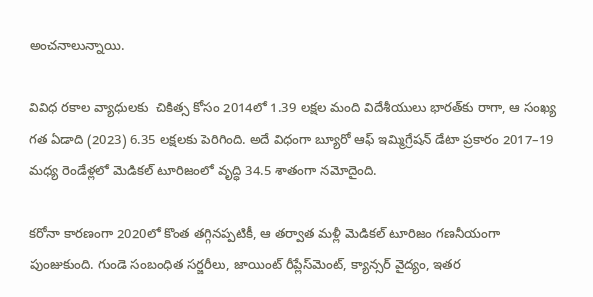అంచనాలున్నాయి.

వివిధ రకాల వ్యాధులకు  చికిత్స కోసం 2014లో 1.39 లక్షల మంది విదేశీయులు భారత్‌కు రాగా, ఆ సంఖ్య  గత ఏడాది (2023) 6.35 లక్షలకు పెరిగింది. అదే విధంగా బ్యూరో ఆఫ్‌ ఇమ్మిగ్రేషన్‌ డేటా ప్రకారం 2017–19 మధ్య రెండేళ్లలో మెడికల్‌ టూరిజంలో వృద్ధి 34.5 శాతంగా నమోదైంది.

కరోనా కారణంగా 2020లో కొంత తగ్గినప్పటికీ, ఆ తర్వాత మళ్లీ మెడికల్‌ టూరిజం గణనీయంగా పుంజుకుంది. గుండె సంబంధిత సర్జరీలు, జాయింట్‌ రీప్లేస్‌మెంట్, క్యాన్సర్‌ వైద్యం, ఇతర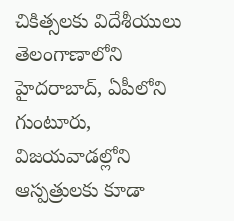చికిత్సలకు విదేశీయులు తెలంగాణాలోని హైదరాబాద్, ఏపీలోని గుంటూరు, విజయవాడల్లోని ఆస్పత్రులకు కూడా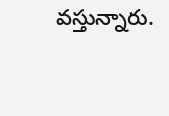వస్తున్నారు.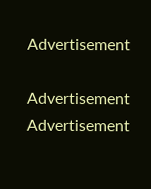Advertisement

Advertisement
Advertisement